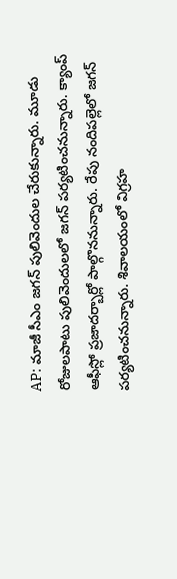AP: మాజీ సీఎం జగన్ పులివెందుల చేరుకున్నారు. మూడు రోజులపాటు పులివెందులలో జగన్ పర్యటించనున్నారు. క్యాంప్ ఆఫీస్లో ప్రజాదర్బార్లో పాల్గొననున్నారు. రేపు నందిపల్లెలో జగన్ పర్యటించనున్నారు. శివాలయంలో విగ్రహ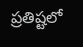ప్రతిష్టలో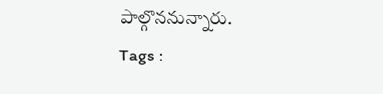పాల్గొననున్నారు.
Tags :